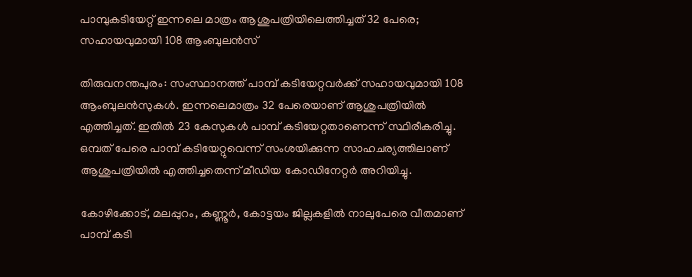പാമ്പുകടിയേറ്റ് ഇന്നലെ മാത്രം ആശുപത്രിയിലെത്തിച്ചത് 32 പേരെ; സഹായവുമായി 108 ആംബുലൻസ്

തിരുവനന്തപുരം: സംസ്ഥാനത്ത് പാമ്പ് കടിയേറ്റവർക്ക് സഹായവുമായി 108 ആംബുലൻസുകൾ. ഇന്നലെമാത്രം 32 പേരെയാണ് ആശുപത്രിയിൽ എത്തിച്ചത്. ഇതിൽ 23 കേസുകൾ പാമ്പ് കടിയേറ്റതാണെന്ന് സ്ഥിരീകരിച്ചു. ഒമ്പത് പേരെ പാമ്പ് കടിയേറ്റുവെന്ന് സംശയിക്കുന്ന സാഹചര്യത്തിലാണ് ആശുപത്രിയിൽ എത്തിച്ചതെന്ന് മീഡിയ കോഡിനേറ്റർ അറിയിച്ചു.

കോഴിക്കോട്, മലപ്പുറം, കണ്ണൂർ, കോട്ടയം ജില്ലകളിൽ നാലുപേരെ വീതമാണ് പാമ്പ് കടി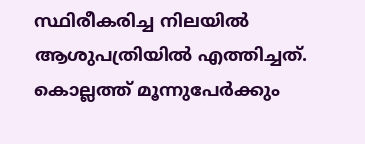സ്ഥിരീകരിച്ച നിലയിൽ ആശുപത്രിയിൽ എത്തിച്ചത്. കൊല്ലത്ത് മൂന്നുപേർക്കും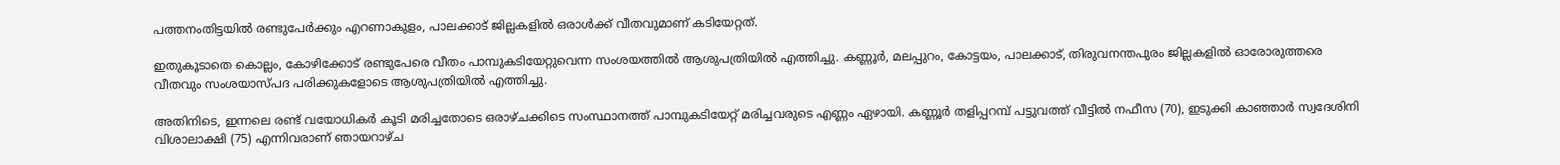പത്തനംതിട്ടയിൽ രണ്ടുപേർക്കും എറണാകുളം, പാലക്കാട് ജില്ലകളിൽ ഒരാൾക്ക് വീതവുമാണ് കടിയേറ്റത്.

ഇതുകൂടാതെ കൊല്ലം, കോഴിക്കോട് രണ്ടുപേരെ വീതം പാമ്പുകടിയേറ്റുവെന്ന സംശയത്തിൽ ആശുപത്രിയിൽ എത്തിച്ചു. കണ്ണൂർ, മലപ്പുറം, കോട്ടയം, പാലക്കാട്, തിരുവനന്തപുരം ജില്ലകളിൽ ഓരോരുത്തരെ വീതവും സംശയാസ്പദ പരിക്കുകളോടെ ആശുപത്രിയിൽ എത്തിച്ചു.

അതിനിടെ, ഇന്നലെ രണ്ട് വയോധികർ കൂടി മരിച്ചതോടെ ഒരാഴ്ചക്കിടെ സംസ്ഥാനത്ത് പാമ്പുകടിയേറ്റ് മരിച്ചവരുടെ എണ്ണം ഏഴായി. കണ്ണൂർ തളിപ്പറമ്പ് പട്ടുവത്ത് വീട്ടിൽ നഫീസ (70), ഇടുക്കി കാഞ്ഞാർ സ്വദേശിനി വിശാലാക്ഷി (75) എന്നിവരാണ് ഞായറാഴ്ച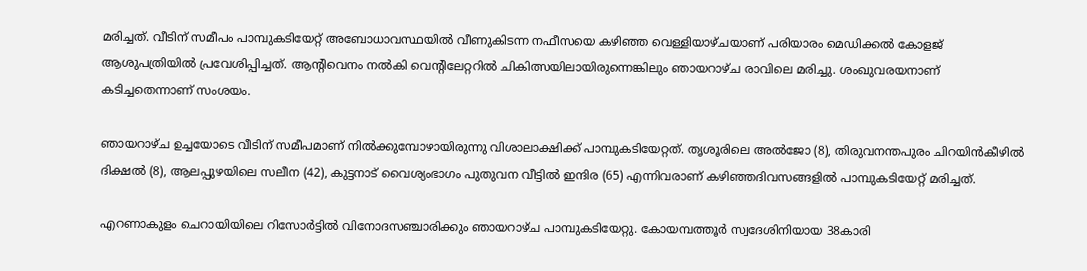മരിച്ചത്. വീടിന് സമീപം പാമ്പുകടിയേറ്റ് അബോധാവസ്ഥയിൽ വീണുകിടന്ന നഫീസയെ കഴിഞ്ഞ വെള്ളിയാഴ്ചയാണ് പരിയാരം മെഡിക്കൽ കോളജ് ആശുപത്രിയിൽ പ്രവേശിപ്പിച്ചത്. ആന്‍റിവെനം നൽകി വെന്‍റിലേറ്ററിൽ ചികിത്സയിലായിരുന്നെങ്കിലും ഞായറാഴ്ച രാവിലെ മരിച്ചു. ശംഖുവരയനാണ് കടിച്ചതെന്നാണ് സംശയം.

ഞായറാഴ്ച ഉച്ചയോടെ വീടിന് സമീപമാണ് നിൽക്കുമ്പോഴായിരുന്നു വിശാലാക്ഷിക്ക് പാമ്പുകടിയേറ്റത്. തൃശൂരിലെ അൽജോ (8), തിരുവനന്തപുരം ചിറയിൻകീഴിൽ ദിക്ഷൽ (8), ആലപ്പുഴയിലെ സലീന (42), കുട്ടനാട് വൈശ്യംഭാഗം പുതുവന വീട്ടിൽ ഇന്ദിര (65) എന്നിവരാണ് കഴിഞ്ഞദിവസങ്ങളിൽ പാമ്പുകടിയേറ്റ് മരിച്ചത്.

എറണാകുളം ചെറായിയിലെ റിസോർട്ടിൽ വിനോദസഞ്ചാരിക്കും ഞായറാഴ്ച പാമ്പുകടിയേറ്റു. കോയമ്പത്തൂർ സ്വദേശിനിയായ 38കാരി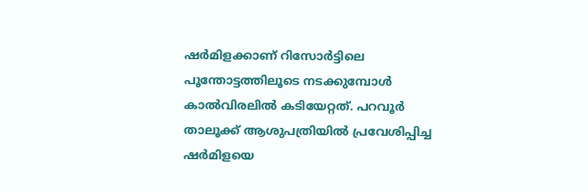ഷർമിളക്കാണ് റിസോർട്ടിലെ പൂന്തോട്ടത്തിലൂടെ നടക്കുമ്പോൾ കാൽവിരലിൽ കടിയേറ്റത്. പറവൂർ താലൂക്ക് ആശുപത്രിയിൽ പ്രവേശിപ്പിച്ച ഷർമിളയെ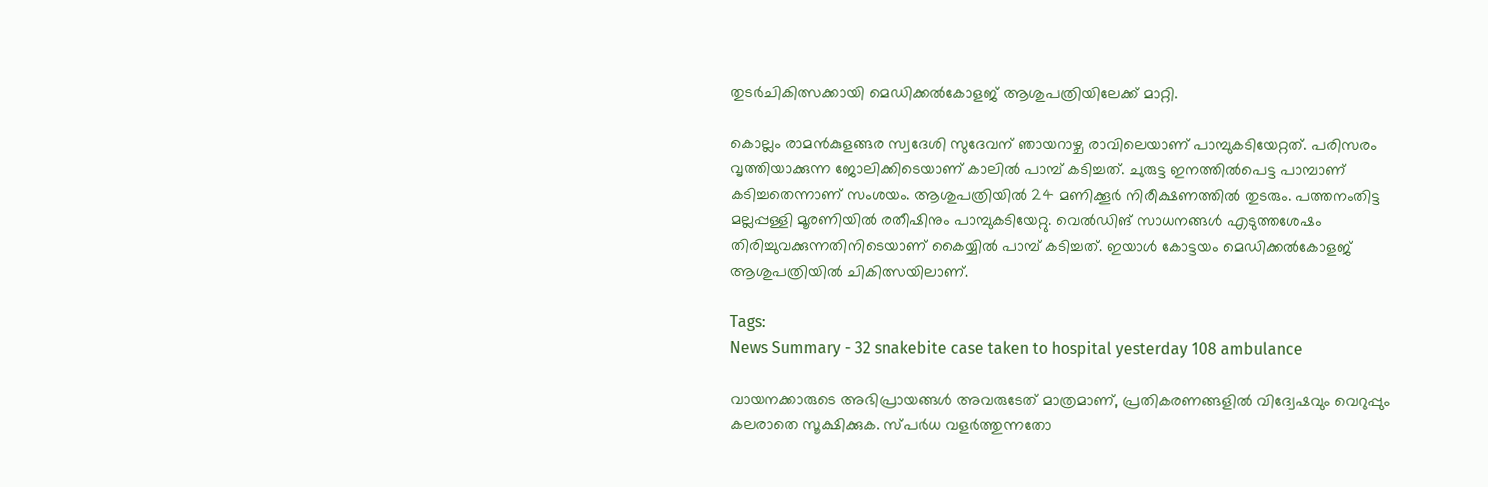തുടർചികിത്സക്കായി മെഡിക്കൽകോളജ് ആശുപത്രിയിലേക്ക് മാറ്റി.

കൊല്ലം രാമൻകുളങ്ങര സ്വദേശി സുദേവന് ഞായറാഴ്ച രാവിലെയാണ് പാമ്പുകടിയേറ്റത്. പരിസരം വൃത്തിയാക്കുന്ന ജോലിക്കിടെയാണ് കാലിൽ പാമ്പ് കടിച്ചത്. ചുരുട്ട ഇനത്തിൽപെട്ട പാമ്പാണ് കടിച്ചതെന്നാണ് സംശയം. ആശുപത്രിയിൽ 24 മണിക്കൂർ നിരീക്ഷണത്തിൽ തുടരും. പത്തനംതിട്ട മല്ലപ്പള്ളി മൂരണിയിൽ രതീഷിനും പാമ്പുകടിയേറ്റു. വെൽഡിങ് സാധനങ്ങൾ എടുത്തശേഷം തിരിച്ചുവക്കുന്നതിനിടെയാണ് കൈയ്യിൽ പാമ്പ് കടിച്ചത്. ഇയാൾ കോട്ടയം മെഡിക്കൽകോളജ് ആശുപത്രിയിൽ ചികിത്സയിലാണ്.

Tags:
News Summary - 32 snakebite case taken to hospital yesterday 108 ambulance

വായനക്കാരുടെ അഭിപ്രായങ്ങള്‍ അവരുടേത് മാത്രമാണ്, പ്രതികരണങ്ങളിൽ വിദ്വേഷവും വെറുപ്പും കലരാതെ സൂക്ഷിക്കുക. സ്പർധ വളർത്തുന്നതോ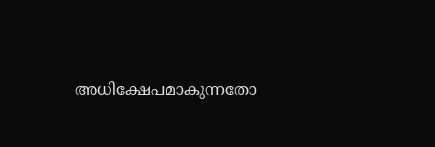അധിക്ഷേപമാകുന്നതോ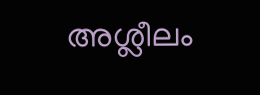അശ്ലീലം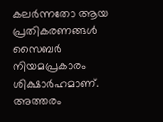കലർന്നതോ ആയ പ്രതികരണങ്ങൾ സൈബർ നിയമപ്രകാരം ശിക്ഷാർഹമാണ്. അത്തരം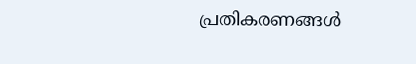പ്രതികരണങ്ങൾ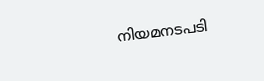നിയമനടപടി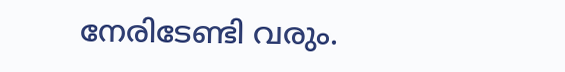നേരിടേണ്ടി വരും.